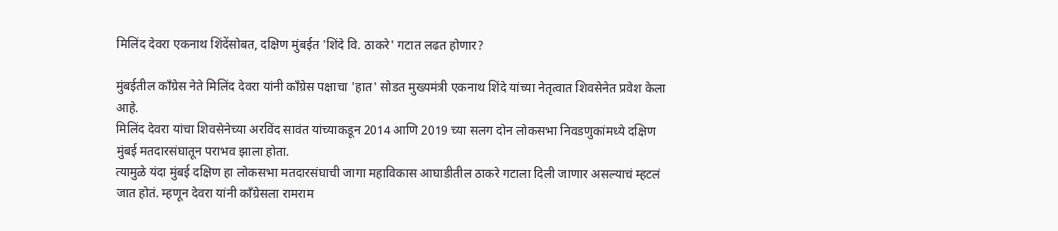मिलिंद देवरा एकनाथ शिंदेंसोबत, दक्षिण मुंबईत 'शिंदे वि. ठाकरे' गटात लढत होणार?

मुंबईतील काँग्रेस नेते मिलिंद देवरा यांनी काँग्रेस पक्षाचा 'हात' सोडत मुख्यमंत्री एकनाथ शिंदे यांच्या नेतृत्वात शिवसेनेत प्रवेश केला आहे.
मिलिंद देवरा यांचा शिवसेनेच्या अरविंद सावंत यांच्याकडून 2014 आणि 2019 च्या सलग दोन लोकसभा निवडणुकांमध्ये दक्षिण मुंबई मतदारसंघातून पराभव झाला होता.
त्यामुळे यंदा मुंबई दक्षिण हा लोकसभा मतदारसंघाची जागा महाविकास आघाडीतील ठाकरे गटाला दिली जाणार असल्याचं म्हटलं जात होतं. म्हणून देवरा यांनी काँग्रेसला रामराम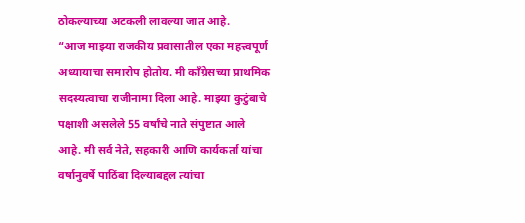ठोकल्याच्या अटकली लावल्या जात आहे.
“आज माझ्या राजकीय प्रवासातील एका महत्त्वपूर्ण अध्यायाचा समारोप होतोय. मी काँग्रेसच्या प्राथमिक सदस्यत्वाचा राजीनामा दिला आहे. माझ्या कुटुंबाचे पक्षाशी असलेले 55 वर्षांचे नाते संपुष्टात आले आहे. मी सर्व नेते, सहकारी आणि कार्यकर्ता यांचा वर्षानुवर्षे पाठिंबा दिल्याबद्दल त्यांचा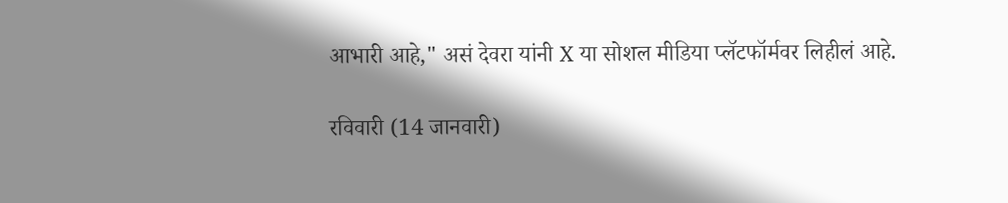आभारी आहे," असं देवरा यांनी X या सोशल मीडिया प्लॅटफॉर्मवर लिहीलं आहे.

रविवारी (14 जानवारी)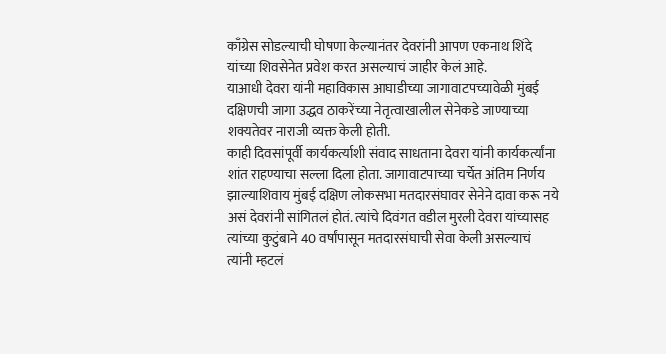काँग्रेस सोडल्याची घोषणा केल्यानंतर देवरांनी आपण एकनाथ शिंदे यांच्या शिवसेनेत प्रवेश करत असल्याचं जाहीर केलं आहे.
याआधी देवरा यांनी महाविकास आघाडीच्या जागावाटपच्यावेळी मुंबई दक्षिणची जागा उद्धव ठाकरेंच्या नेतृत्वाखालील सेनेकडे जाण्याच्या शक्यतेवर नाराजी व्यक्त केली होती.
काही दिवसांपूर्वी कार्यकर्त्याशी संवाद साधताना देवरा यांनी कार्यकर्त्यांना शांत राहण्याचा सल्ला दिला होता. जागावाटपाच्या चर्चेत अंतिम निर्णय झाल्याशिवाय मुंबई दक्षिण लोकसभा मतदारसंघावर सेनेने दावा करू नये असं देवरांनी सांगितलं होतं. त्यांचे दिवंगत वडील मुरली देवरा यांच्यासह त्यांच्या कुटुंबाने 40 वर्षांपासून मतदारसंघाची सेवा केली असल्याचं त्यांनी म्हटलं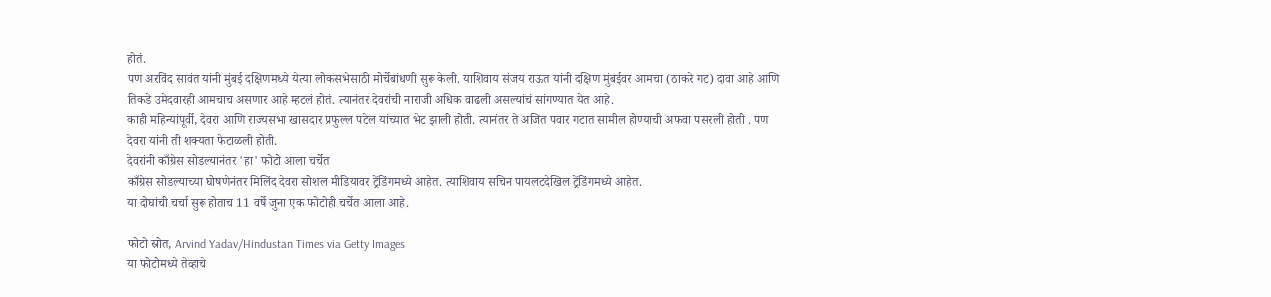होतं.
पण अरविंद सावंत यांनी मुंबई दक्षिणमध्ये येत्या लोकसभेसाठी मोर्चेबांधणी सुरू केली. याशिवाय संजय राऊत यांनी दक्षिण मुंबईवर आमचा (ठाकरे गट) दावा आहे आणि तिकडे उमेदवारही आमचाच असणार आहे म्हटलं होतं. त्यानंतर देवरांची नाराजी अधिक वाढली असल्यांचं सांगण्यात येत आहे.
काही महिन्यांपूर्वी, देवरा आणि राज्यसभा खासदार प्रफुल्ल पटेल यांच्यात भेट झाली होती. त्यानंतर ते अजित पवार गटात सामील होण्याची अफवा पसरली होती . पण देवरा यांनी ती शक्यता फेटाळली होती.
देवरांनी काँग्रेस सोडल्यानंतर 'हा' फोटो आला चर्चेत
काँग्रेस सोडल्याच्या घोषणेनंतर मिलिंद देवरा सोशल मीडियावर ट्रेंडिंगमध्ये आहेत. त्याशिवाय सचिन पायलटदेखिल ट्रेंडिंगमध्ये आहेत.
या दोघांची चर्चा सुरू होताच 11 वर्षे जुना एक फोटोही चर्चेत आला आहे.

फोटो स्रोत, Arvind Yadav/Hindustan Times via Getty Images
या फोटोमध्ये तेव्हाचे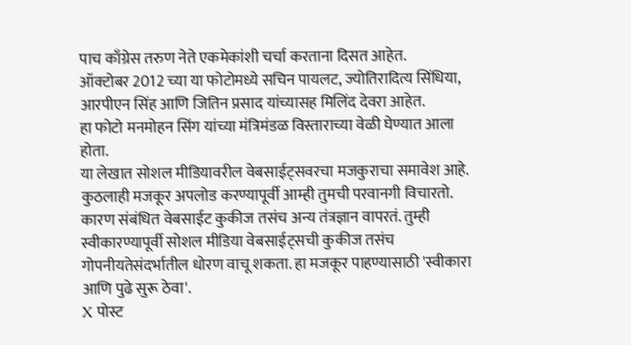पाच काँग्रेस तरुण नेते एकमेकांशी चर्चा करताना दिसत आहेत.
ऑक्टोबर 2012 च्या या फोटोमध्ये सचिन पायलट, ज्योतिरादित्य सिंधिया, आरपीएन सिंह आणि जितिन प्रसाद यांच्यासह मिलिंद देवरा आहेत.
हा फोटो मनमोहन सिंग यांच्या मंत्रिमंडळ विस्ताराच्या वेळी घेण्यात आला होता.
या लेखात सोशल मीडियावरील वेबसाईट्सवरचा मजकुराचा समावेश आहे. कुठलाही मजकूर अपलोड करण्यापूर्वी आम्ही तुमची परवानगी विचारतो. कारण संबंधित वेबसाईट कुकीज तसंच अन्य तंत्रज्ञान वापरतं. तुम्ही स्वीकारण्यापूर्वी सोशल मीडिया वेबसाईट्सची कुकीज तसंच गोपनीयतेसंदर्भातील धोरण वाचू शकता. हा मजकूर पाहण्यासाठी 'स्वीकारा आणि पुढे सुरू ठेवा'.
X पोस्ट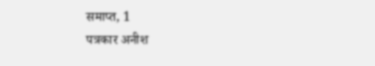समाप्त, 1
पत्रकार अनीश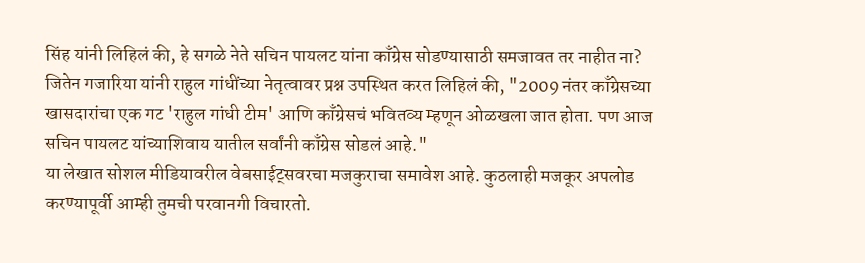सिंह यांनी लिहिलं की, हे सगळे नेते सचिन पायलट यांना काँग्रेस सोडण्यासाठी समजावत तर नाहीत ना?
जितेन गजारिया यांनी राहुल गांधींच्या नेतृत्वावर प्रश्न उपस्थित करत लिहिलं की, "2009 नंतर काँग्रेसच्या खासदारांचा एक गट 'राहुल गांधी टीम' आणि काँग्रेसचं भवितव्य म्हणून ओळखला जात होता. पण आज सचिन पायलट यांच्याशिवाय यातील सर्वांनी काँग्रेस सोडलं आहे."
या लेखात सोशल मीडियावरील वेबसाईट्सवरचा मजकुराचा समावेश आहे. कुठलाही मजकूर अपलोड करण्यापूर्वी आम्ही तुमची परवानगी विचारतो.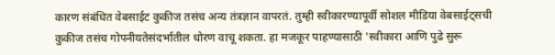कारण संबंधित वेबसाईट कुकीज तसंच अन्य तंत्रज्ञान वापरतं. तुम्ही स्वीकारण्यापूर्वी सोशल मीडिया वेबसाईट्सची कुकीज तसंच गोपनीयतेसंदर्भातील धोरण वाचू शकता. हा मजकूर पाहण्यासाठी 'स्वीकारा आणि पुढे सुरू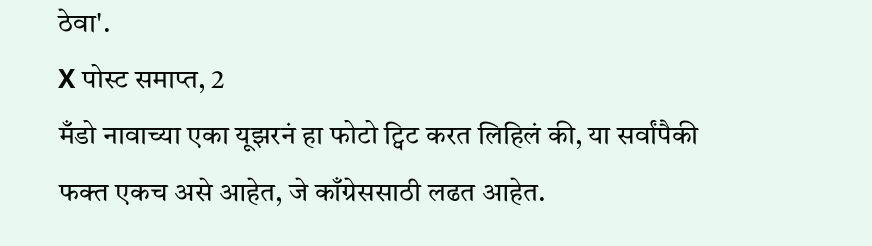ठेवा'.
X पोस्ट समाप्त, 2
मँडो नावाच्या एका यूझरनं हा फोटो ट्विट करत लिहिलं की, या सर्वांपैकी फक्त एकच असे आहेत, जे काँग्रेससाठी लढत आहेत.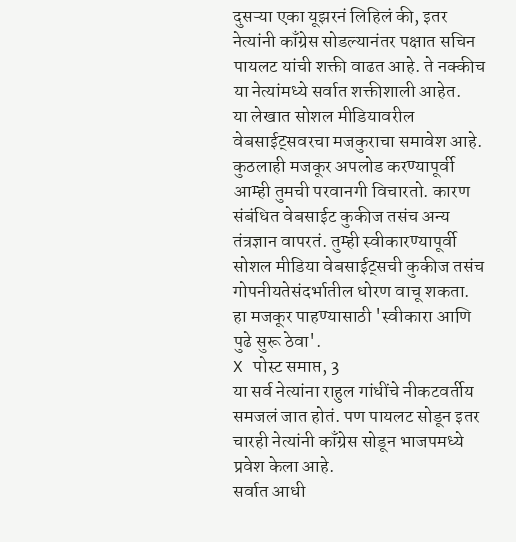दुसऱ्या एका यूझरनं लिहिलं की, इतर नेत्यांनी काँग्रेस सोडल्यानंतर पक्षात सचिन पायलट यांची शक्ती वाढत आहे. ते नक्कीच या नेत्यांमध्ये सर्वात शक्तीशाली आहेत.
या लेखात सोशल मीडियावरील वेबसाईट्सवरचा मजकुराचा समावेश आहे. कुठलाही मजकूर अपलोड करण्यापूर्वी आम्ही तुमची परवानगी विचारतो. कारण संबंधित वेबसाईट कुकीज तसंच अन्य तंत्रज्ञान वापरतं. तुम्ही स्वीकारण्यापूर्वी सोशल मीडिया वेबसाईट्सची कुकीज तसंच गोपनीयतेसंदर्भातील धोरण वाचू शकता. हा मजकूर पाहण्यासाठी 'स्वीकारा आणि पुढे सुरू ठेवा'.
X पोस्ट समाप्त, 3
या सर्व नेत्यांना राहुल गांधींचे नीकटवर्तीय समजलं जात होतं. पण पायलट सोडून इतर चारही नेत्यांनी काँग्रेस सोडून भाजपमध्ये प्रवेश केला आहे.
सर्वात आधी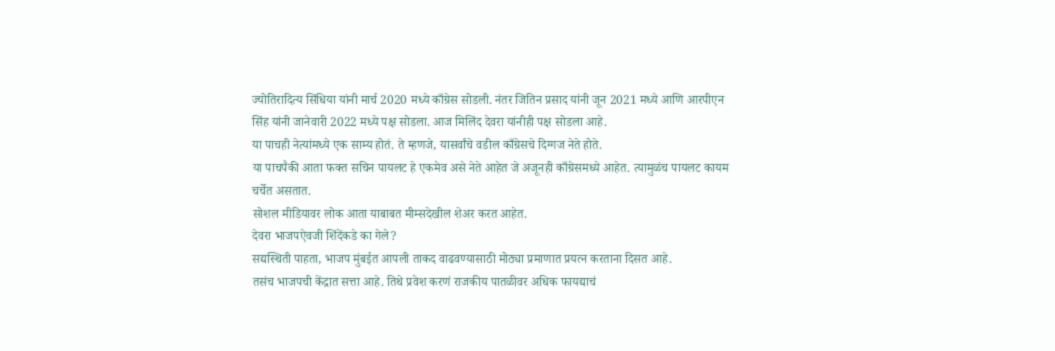ज्योतिरादित्य सिंधिया यांनी मार्च 2020 मध्ये काँग्रेस सोडली. नंतर जितिन प्रसाद यांनी जून 2021 मध्ये आणि आरपीएन सिंह यांनी जानेवारी 2022 मध्ये पक्ष सोडला. आज मिलिंद देवरा यांनीही पक्ष सोडला आहे.
या पाचही नेत्यांमध्ये एक साम्य होतं. ते म्हणजे, यासर्वांचे वडील काँग्रेसचे दिग्गज नेते होते.
या पाचपैकी आता फक्त सचिन पायलट हे एकमेव असे नेते आहेत जे अजूनही काँग्रेसमध्ये आहेत. त्यामुळंच पायलट कायम चर्चेत असतात.
सोशल मीडियावर लोक आता याबाबत मीम्सदेखील शेअर करत आहेत.
देवरा भाजपऐवजी शिंदेंकडे का गेले?
सद्यस्थिती पाहता, भाजप मुंबईत आपली ताकद वाढवण्यासाठी मोठ्या प्रमाणात प्रयत्न करताना दिसत आहे.
तसंच भाजपची केंद्रात सत्ता आहे. तिथे प्रवेश करणं राजकीय पातळीवर अधिक फायद्याचं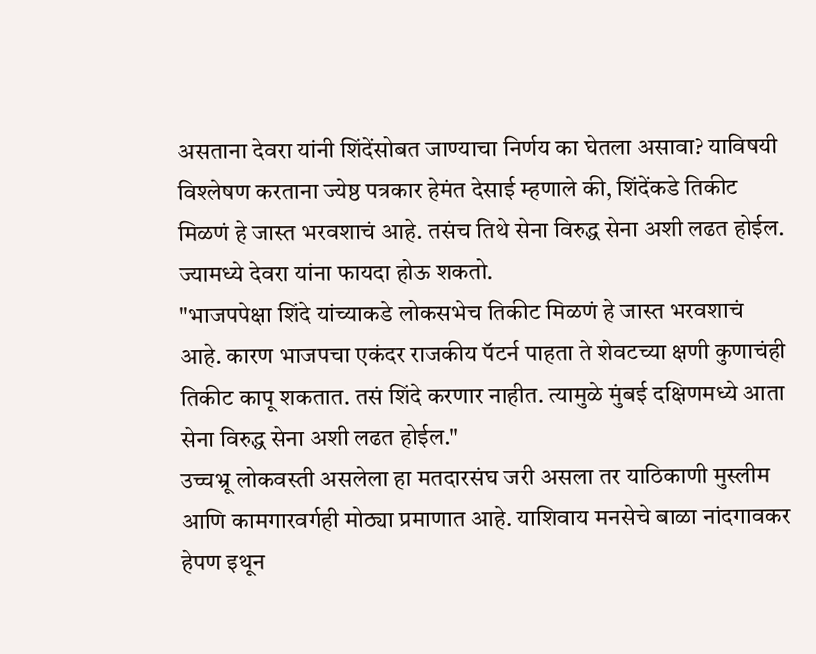असताना देवरा यांनी शिंदेंसोबत जाण्याचा निर्णय का घेतला असावा? याविषयी विश्लेषण करताना ज्येष्ठ पत्रकार हेमंत देसाई म्हणाले की, शिंदेंकडे तिकीट मिळणं हे जास्त भरवशाचं आहे. तसंच तिथे सेना विरुद्ध सेना अशी लढत होईल. ज्यामध्ये देवरा यांना फायदा होऊ शकतो.
"भाजपपेक्षा शिंदे यांच्याकडे लोकसभेच तिकीट मिळणं हे जास्त भरवशाचं आहे. कारण भाजपचा एकंदर राजकीय पॅटर्न पाहता ते शेवटच्या क्षणी कुणाचंही तिकीट कापू शकतात. तसं शिंदे करणार नाहीत. त्यामुळे मुंबई दक्षिणमध्ये आता सेना विरुद्ध सेना अशी लढत होईल."
उच्चभ्रू लोकवस्ती असलेला हा मतदारसंघ जरी असला तर याठिकाणी मुस्लीम आणि कामगारवर्गही मोठ्या प्रमाणात आहे. याशिवाय मनसेचे बाळा नांदगावकर हेपण इथून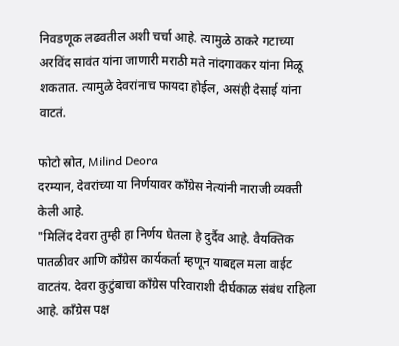निवडणूक लढवतील अशी चर्चा आहे. त्यामुळे ठाकरे गटाच्या अरविंद सावंत यांना जाणारी मराठी मते नांदगावकर यांना मिळू शकतात. त्यामुळे देवरांनाच फायदा होईल, असंही देसाई यांना वाटतं.

फोटो स्रोत, Milind Deora
दरम्यान, देवरांच्या या निर्णयावर काँग्रेस नेत्यांनी नाराजी व्यक्ती केली आहे.
"मिलिंद देवरा तुम्ही हा निर्णय घेतला हे दुर्दैव आहे. वैयक्तिक पातळीवर आणि काँग्रेस कार्यकर्ता म्हणून याबद्दल मला वाईट वाटतंय. देवरा कुटुंबाचा काँग्रेस परिवाराशी दीर्घकाळ संबंध राहिला आहे. काँग्रेस पक्ष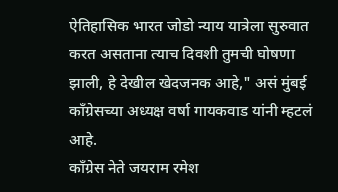ऐतिहासिक भारत जोडो न्याय यात्रेला सुरुवात करत असताना त्याच दिवशी तुमची घोषणा झाली, हे देखील खेदजनक आहे," असं मुंबई काँग्रेसच्या अध्यक्ष वर्षा गायकवाड यांनी म्हटलं आहे.
काँग्रेस नेते जयराम रमेश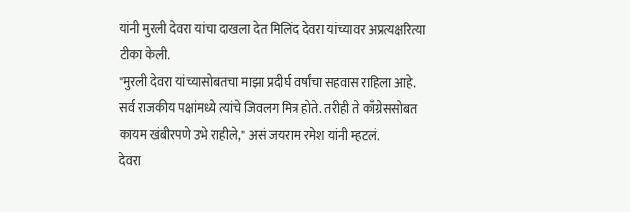यांनी मुरली देवरा यांचा दाखला देत मिलिंद देवरा यांच्यावर अप्रत्यक्षरित्या टीका केली.
"मुरली देवरा यांच्यासोबतचा माझा प्रदीर्घ वर्षांचा सहवास राहिला आहे. सर्व राजकीय पक्षांमध्ये त्यांचे जिवलग मित्र होते. तरीही ते काँग्रेससोबत कायम खंबीरपणे उभे राहीले," असं जयराम रमेश यांनी म्हटलं.
देवरा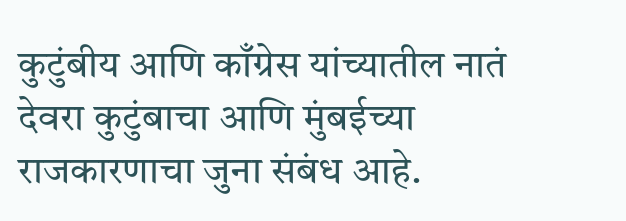कुटुंबीय आणि काँग्रेस यांच्यातील नातं
देवरा कुटुंबाचा आणि मुंबईच्या राजकारणाचा जुना संबंध आहे.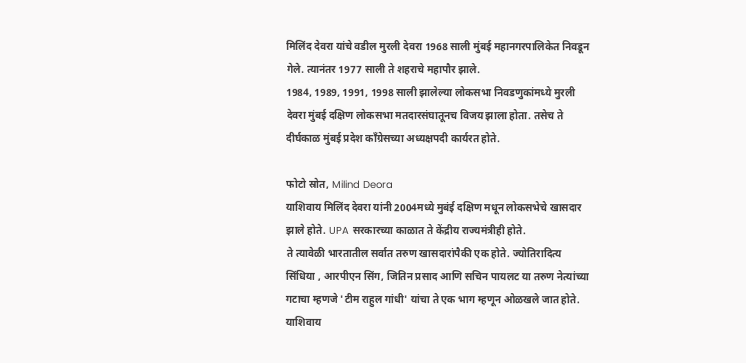मिलिंद देवरा यांचे वडील मुरली देवरा 1968 साली मुंबई महानगरपालिकेत निवडून गेले. त्यानंतर 1977 साली ते शहराचे महापौर झाले.
1984, 1989, 1991, 1998 साली झालेल्या लोकसभा निवडणुकांमध्ये मुरली देवरा मुंबई दक्षिण लोकसभा मतदारसंघातूनच विजय झाला होता. तसेच ते दीर्घकाळ मुंबई प्रदेश काँग्रेसच्या अध्यक्षपदी कार्यरत होते.

फोटो स्रोत, Milind Deora
याशिवाय मिलिंद देवरा यांनी 2004मध्ये मुबंई दक्षिण मधून लोकसभेचे खासदार झाले होते. UPA सरकारच्या काळात ते केंद्रीय राज्यमंत्रीही होते.
ते त्यावेळी भारतातील सर्वात तरुण खासदारांपैकी एक होते. ज्योतिरादित्य सिंधिया , आरपीएन सिंग, जितिन प्रसाद आणि सचिन पायलट या तरुण नेत्यांच्या गटाचा म्हणजे 'टीम राहुल गांधी' यांचा ते एक भाग म्हणून ओळखले जात होते.
याशिवाय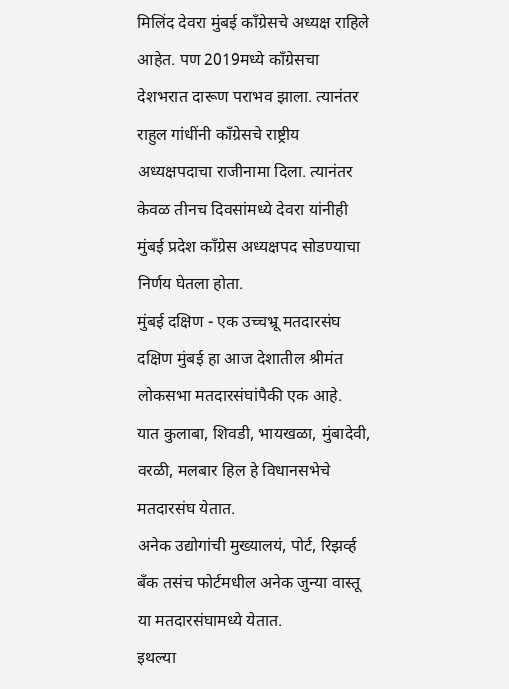मिलिंद देवरा मुंबई काँग्रेसचे अध्यक्ष राहिले आहेत. पण 2019मध्ये काँग्रेसचा देशभरात दारूण पराभव झाला. त्यानंतर राहुल गांधींनी काँग्रेसचे राष्ट्रीय अध्यक्षपदाचा राजीनामा दिला. त्यानंतर केवळ तीनच दिवसांमध्ये देवरा यांनीही मुंबई प्रदेश काँग्रेस अध्यक्षपद सोडण्याचा निर्णय घेतला होता.
मुंबई दक्षिण - एक उच्चभ्रू मतदारसंघ
दक्षिण मुंबई हा आज देशातील श्रीमंत लोकसभा मतदारसंघांपैकी एक आहे.
यात कुलाबा, शिवडी, भायखळा, मुंबादेवी, वरळी, मलबार हिल हे विधानसभेचे मतदारसंघ येतात.
अनेक उद्योगांची मुख्यालयं, पोर्ट, रिझर्व्ह बँक तसंच फोर्टमधील अनेक जुन्या वास्तू या मतदारसंघामध्ये येतात.
इथल्या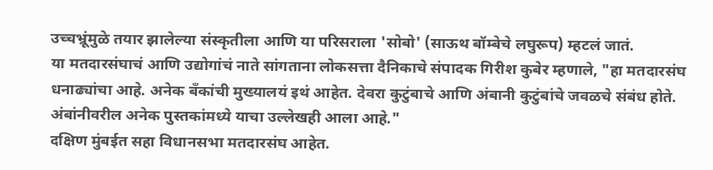उच्चभ्रूंमुळे तयार झालेल्या संस्कृतीला आणि या परिसराला 'सोबो' (साऊथ बॉम्बेचे लघुरूप) म्हटलं जातं.
या मतदारसंघाचं आणि उद्योगांचं नाते सांगताना लोकसत्ता दैनिकाचे संपादक गिरीश कुबेर म्हणाले, "हा मतदारसंघ धनाढ्यांचा आहे. अनेक बँकांची मुख्यालयं इथं आहेत. देवरा कुटुंबाचे आणि अंबानी कुटुंबांचे जवळचे संबंध होते. अंबांनीवरील अनेक पुस्तकांमध्ये याचा उल्लेखही आला आहे."
दक्षिण मुंबईत सहा विधानसभा मतदारसंघ आहेत.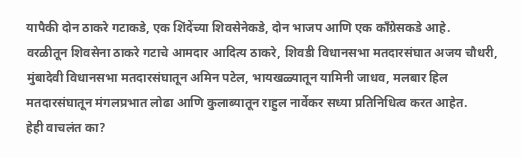यापैकी दोन ठाकरे गटाकडे, एक शिंदेंच्या शिवसेनेकडे, दोन भाजप आणि एक काँग्रेसकडे आहे.
वरळीतून शिवसेना ठाकरे गटाचे आमदार आदित्य ठाकरे, शिवडी विधानसभा मतदारसंघात अजय चौधरी, मुंबादेवी विधानसभा मतदारसंघातून अमिन पटेल, भायखळ्यातून यामिनी जाधव, मलबार हिल मतदारसंघातून मंगलप्रभात लोढा आणि कुलाब्यातून राहुल नार्वेकर सध्या प्रतिनिधित्व करत आहेत.
हेही वाचलंत का?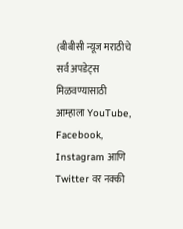(बीबीसी न्यूज मराठीचे सर्व अपडेट्स मिळवण्यासाठी आम्हाला YouTube, Facebook, Instagram आणि Twitter वर नक्की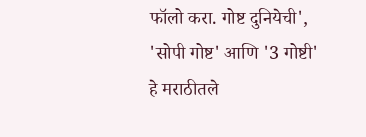फॉलो करा. गोष्ट दुनियेची', 'सोपी गोष्ट' आणि '3 गोष्टी' हे मराठीतले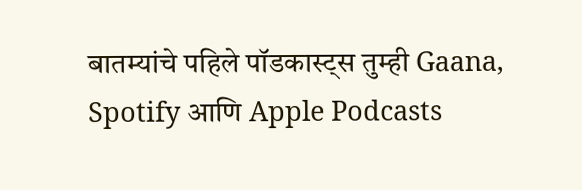बातम्यांचे पहिले पॉडकास्ट्स तुम्ही Gaana, Spotify आणि Apple Podcasts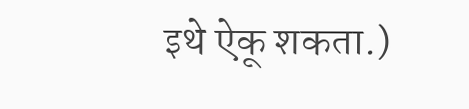इथे ऐकू शकता.)